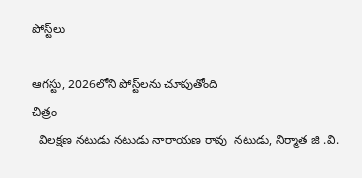పోస్ట్‌లు

ఆగస్టు, 2026లోని పోస్ట్‌లను చూపుతోంది
చిత్రం
  విలక్షణ నటుడు నటుడు నారాయణ రావు  నటుడు, నిర్మాత జి .వి.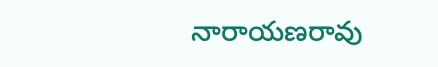నారాయణరావు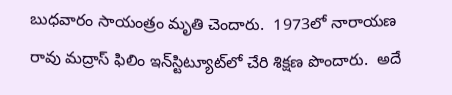బుధవారం సాయంత్రం మృతి చెందారు.  1973లో నారాయణ రావు మద్రాస్ ఫిలిం ఇన్‌స్టిట్యూట్‌లో చేరి శిక్షణ పొందారు.  అదే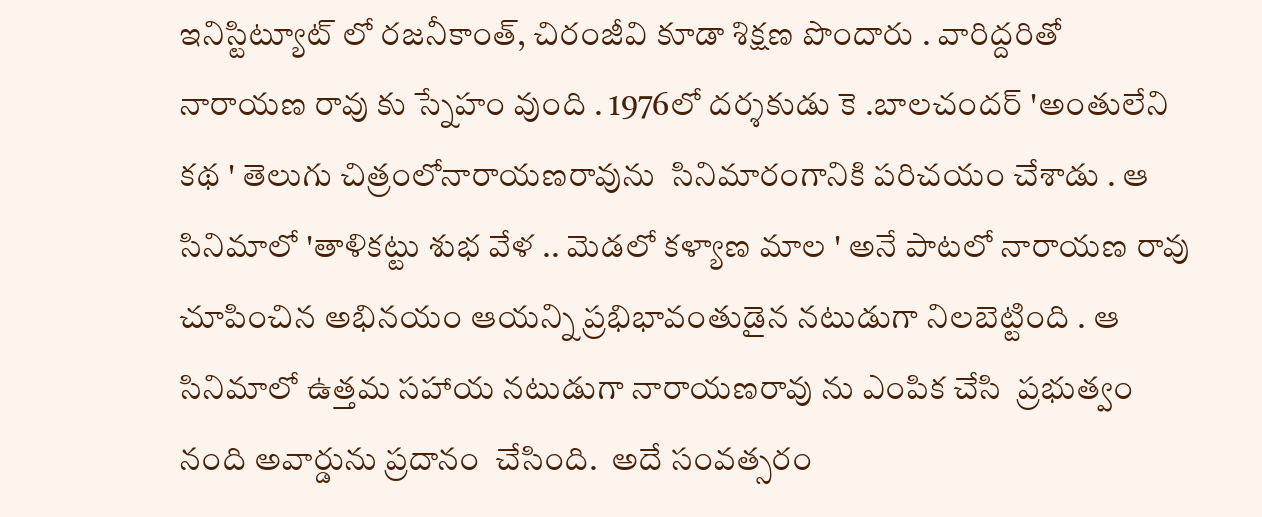ఇనిస్టిట్యూట్ లో రజనీకాంత్, చిరంజీవి కూడా శిక్షణ పొందారు . వారిద్దరితో  నారాయణ రావు కు స్నేహం వుంది . 1976లో దర్శకుడు కె .బాలచందర్ 'అంతులేని కథ ' తెలుగు చిత్రంలోనారాయణరావును  సినిమారంగానికి పరిచయం చేశాడు . ఆ సినిమాలో 'తాళికట్టు శుభ వేళ .. మెడలో కళ్యాణ మాల ' అనే పాటలో నారాయణ రావు చూపించిన అభినయం ఆయన్ని ప్రభిభావంతుడైన నటుడుగా నిలబెట్టింది . ఆ సినిమాలో ఉత్తమ సహాయ నటుడుగా నారాయణరావు ను ఎంపిక చేసి  ప్రభుత్వం నంది అవార్డును ప్రదానం  చేసింది.  అదే సంవత్సరం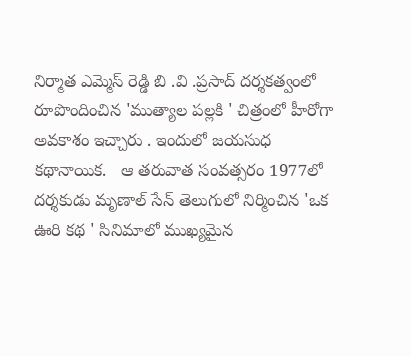నిర్మాత ఎమ్మెస్ రెడ్డి బి .వి .ప్రసాద్ దర్శకత్వంలో  రూపొందించిన 'ముత్యాల పల్లకి ' చిత్రంలో హీరోగా అవకాశం ఇచ్చారు . ఇందులో జయసుధ కథానాయిక.   ఆ తరువాత సంవత్సరం 1977లో దర్శకుడు మృణాల్ సేన్ తెలుగులో నిర్మించిన 'ఒక ఊరి కథ ' సినిమాలో ముఖ్యమైన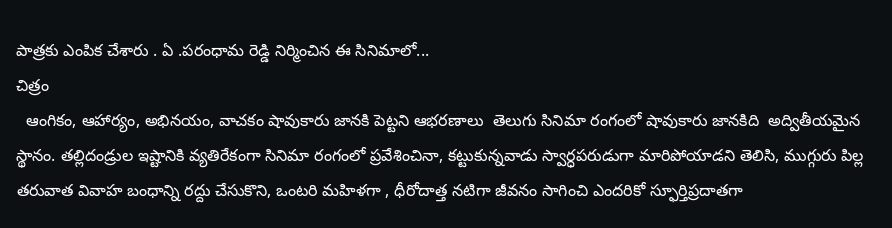పాత్రకు ఎంపిక చేశారు . ఏ .పరంధామ రెడ్డి నిర్మించిన ఈ సినిమాలో...
చిత్రం
  ఆంగికం, ఆహార్యం, అభినయం, వాచకం షావుకారు జానకి పెట్టని ఆభరణాలు  తెలుగు సినిమా రంగంలో షావుకారు జానకిది  అద్వితీయమైన స్థానం. తల్లిదండ్రుల ఇష్టానికి వ్యతిరేకంగా సినిమా రంగంలో ప్రవేశించినా, కట్టుకున్నవాడు స్వార్ధపరుడుగా మారిపోయాడని తెలిసి, ముగ్గురు పిల్ల తరువాత వివాహ బంధాన్ని రద్దు చేసుకొని, ఒంటరి మహిళగా , ధీరోదాత్త నటిగా జీవనం సాగించి ఎందరికో స్ఫూర్తిప్రదాతగా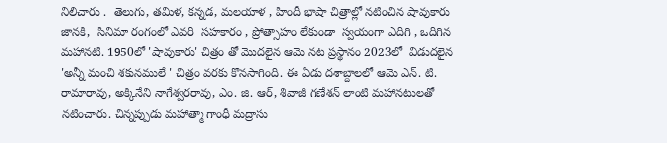నిలిచారు .  తెలుగు, తమిళ, కన్నడ, మలయాళ , హిందీ భాషా చిత్రాల్లో నటించిన షావుకారు జానకి,  సినిమా రంగంలో ఎవరి  సహకారం , ప్రోత్సాహం లేకుండా  స్వయంగా ఎదిగి , ఒదిగిన మహానటి. 1950లో 'షావుకారు' చిత్రం తో మొదలైన ఆమె నట ప్రస్థానం 2023లో  విడుదలైన 'అన్నీ మంచి శకునములే ' చిత్రం వరకు కొనసాగింది. ఈ ఏడు దశాబ్దాలలో ఆమె ఎన్. టి. రామారావు, అక్కినేని నాగేశ్వరరావు, ఎం. జి. ఆర్, శివాజీ గణేశన్ లాంటి మహానటులతో నటించారు. చిన్నప్పుడు మహాత్మా గాంధీ మద్రాసు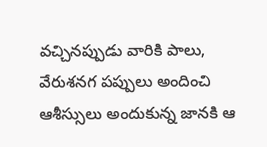వచ్చినప్పుడు వారికి పాలు, వేరుశనగ పప్పులు అందించి ఆశీస్సులు అందుకున్న జానకి ఆ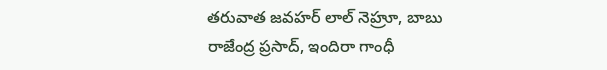తరువాత జవహర్ లాల్ నెహ్రూ, బాబు రాజేంద్ర ప్రసాద్, ఇందిరా గాంధీ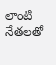లాంటి నేతలతో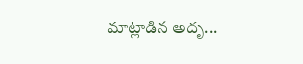మాట్లాడిన అదృ...